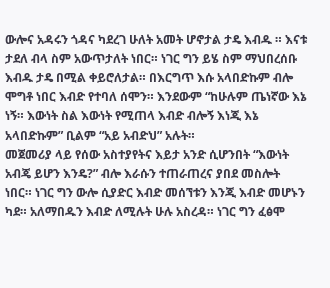ውሎና አዳሩን ጎዳና ካደረገ ሁለት አመት ሆኖታል ታዴ እብዱ ። እናቱ ታደለ ብላ ስም አውጥታለት ነበር። ነገር ግን ይሄ ስም ማህበረሰቡ እብዱ ታዴ በሚል ቀይሮለታል። በእርግጥ እሱ አላበድኩም ብሎ ሞግቶ ነበር እብድ የተባለ ሰሞን። እንደውም “ከሁሉም ጤነኛው እኔ ነኝ። እውነት ስል እውነት የሚጠላ እብድ ብሎኝ እነጂ እኔ አላበድኩም” ቢልም “አይ አብድህ” አሉት።
መጀመሪያ ላይ የሰው አስተያየትና እይታ አንድ ሲሆንበት “እውነት አብጄ ይሆን እንዴ?” ብሎ እራሱን ተጠራጠረና ያበደ መስሎት ነበር። ነገር ግን ውሎ ሲያድር እብድ መሰኘቱን እንጂ እብድ መሆኑን ካደ። አለማበዱን እብድ ለሚሉት ሁሉ አስረዳ። ነገር ግን ፈፅሞ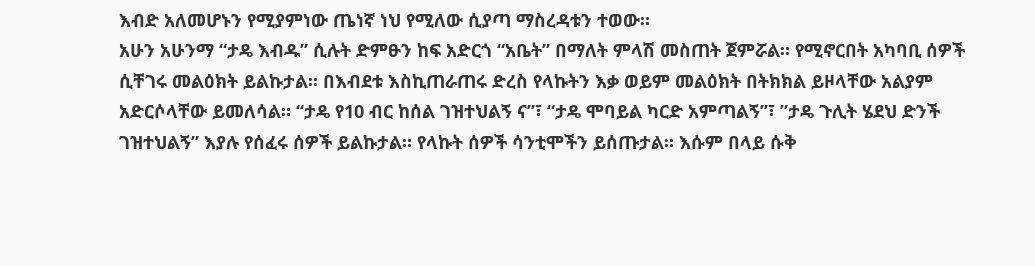እብድ አለመሆኑን የሚያምነው ጤነኛ ነህ የሚለው ሲያጣ ማስረዳቱን ተወው።
አሁን አሁንማ “ታዴ እብዱ” ሲሉት ድምፁን ከፍ አድርጎ “አቤት” በማለት ምላሽ መስጠት ጀምሯል። የሚኖርበት አካባቢ ሰዎች ሲቸገሩ መልዕክት ይልኩታል። በእብደቱ እስኪጠራጠሩ ድረስ የላኩትን እቃ ወይም መልዕክት በትክክል ይዞላቸው አልያም አድርሶላቸው ይመለሳል። “ታዴ የ10 ብር ከሰል ገዝተህልኝ ና”፣ “ታዴ ሞባይል ካርድ አምጣልኝ”፣ ”ታዴ ጉሊት ሄደህ ድንች ገዝተህልኝ” እያሉ የሰፈሩ ሰዎች ይልኩታል። የላኩት ሰዎች ሳንቲሞችን ይሰጡታል። እሱም በላይ ሱቅ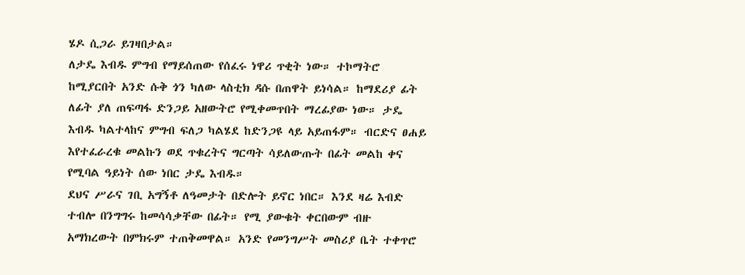ሄዶ ሲጋራ ይገዛበታል።
ለታዴ እብዱ ምግብ የማይሰጠው የሰፈሩ ነዋሪ ጥቂት ነው። ተኮማትሮ ከሚያርበት አንድ ሱቅ ጎን ካለው ላስቲክ ዳሱ በጠዋት ይነሳል። ከማደሪያ ፊት ለፊት ያለ ጠፍጣፋ ድንጋይ አዘውትሮ የሚቀመጥበት ማረፊያው ነው። ታዴ እብዱ ካልተላከና ምግብ ፍለጋ ካልሄደ ከድንጋዩ ላይ አይጠፋም። ብርድና ፀሐይ እየተፈራረቁ መልኩን ወደ ጥቁረትና ግርጣት ሳይለውጡት በፊት መልከ ቀና የሚባል ዓይነት ሰው ነበር ታዴ እብዱ።
ደህና ሥራና ገቢ አግኝቶ ለዓመታት በድሎት ይኖር ነበር። እንደ ዛሬ እብድ ተብሎ በንግግሩ ከመሳሳቃቸው በፊት። የሚ ያውቁት ቀርበውም ብዙ አማክረውት በምክሩም ተጠቅመዋል። አንድ የመንግሥት መስሪያ ቤት ተቀጥሮ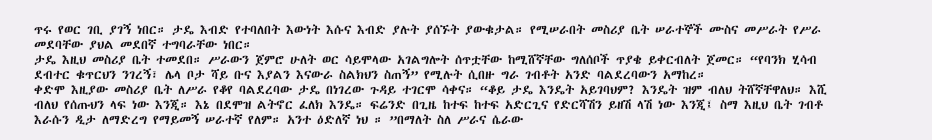ጥሩ የወር ገቢ ያገኝ ነበር። ታዴ እብድ የተባለበት እውነት እሱና እብድ ያሉት ያሰኙት ያውቁታል። የሚሠራበት መስሪያ ቤት ሠራተኞች ሙስና መሥራት የሥራ መደባቸው ያህል መደበኛ ተግባራቸው ነበር።
ታዴ እዚህ መስሪያ ቤት ተመደበ። ሥራውን ጀምሮ ሁለት ወር ሳይሞላው አገልግሎት ሰጥቷቸው ከሚሸኛቸው ግለሰቦች ጥያቄ ይቀርብለት ጀመር። “የባንክ ሂሳብ ደብተር ቁጥርህን ንገረኝ፣ ሌላ ቦታ ሻይ ቡና እያልን እናውራ ስልክህን ስጠኝ” የሚሉት ሲበዙ ግራ ገብቶት አንድ ባልደረባውን አማከረ።
ቀድሞ እዚያው መስሪያ ቤት ለሥራ የቆየ ባልደረባው ታዴ በነገረው ጉዳይ ተገርሞ ሳቀና። “ቆይ ታዴ እንዴት አይገባህም? እንዴት ዝም ብለህ ትሸኛቸዋለህ። እሺ ብለህ የሰጡህን ላፍ ነው እንጂ። እኔ በደሞዝ ልትኖር ፈለክ እንዴ። ፍሬንድ በጊዜ ከተፍ ከተፍ አድርጊና የድርሻሽን ይዘሽ ላሽ ነው እንጂ፤ ስማ እዚህ ቤት ገብቶ እራሱን ዲታ ለማድረግ የማይመኝ ሠራተኛ የለም። አንተ ዕድለኛ ነህ ። ”በማለት ስለ ሥራና ሴራው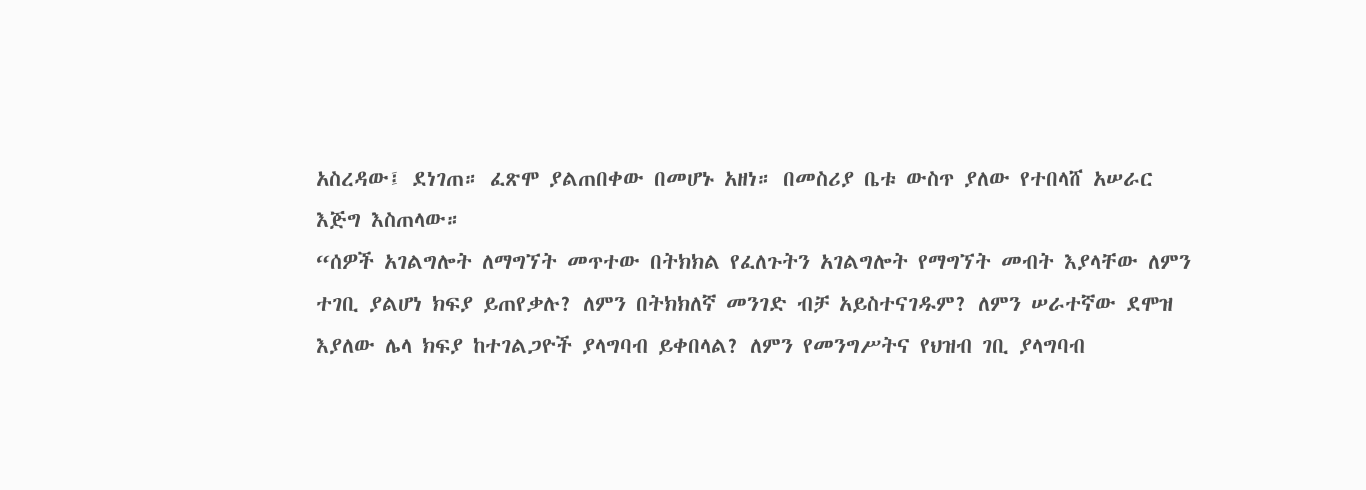አስረዳው፤ ደነገጠ። ፈጽሞ ያልጠበቀው በመሆኑ አዘነ። በመስሪያ ቤቱ ውስጥ ያለው የተበላሸ አሠራር እጅግ እስጠላው።
“ሰዎች አገልግሎት ለማግኘት መጥተው በትክክል የፈለጉትን አገልግሎት የማግኘት መብት እያላቸው ለምን ተገቢ ያልሆነ ክፍያ ይጠየቃሉ? ለምን በትክክለኛ መንገድ ብቻ አይስተናገዱም? ለምን ሠራተኛው ደሞዝ እያለው ሌላ ክፍያ ከተገልጋዮች ያላግባብ ይቀበላል? ለምን የመንግሥትና የህዝብ ገቢ ያላግባብ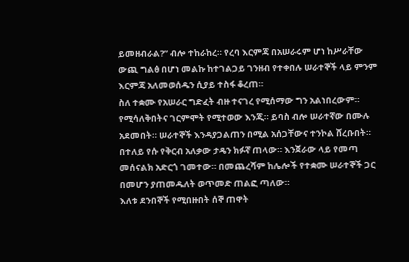ይመዘብራል?” ብሎ ተከራከረ። የረባ እርምጃ በአሠራሩም ሆነ ከሥራቸው ውጪ ግልፅ በሆነ መልኩ ከተገልጋይ ገንዘብ የተቀበሉ ሠራተኞች ላይ ምንም እርምጃ አለመወሰዱን ሲያይ ተስፋ ቆረጠ።
ስለ ተቋሙ የአሠራር ግድፈት ብዙ ተናገረ የሚሰማው ግን አልነበረውም። የሚሳለቅበትና ገርምሞት የሚተወው እንጂ። ይባስ ብሎ ሠራተኛው በሙሉ አደመበት። ሠራተኞች እንዳያጋልጠን በሚል አሰጋቸውና ተንኮል ሸረቡበት። በተለይ የሱ የቅርብ አለቃው ታዴን ክፉኛ ጠላው። እንጀራው ላይ የመጣ መሰናልክ አድርጎ ገመተው። በመጨረሻም ከሌሎች የተቋሙ ሠራተኞች ጋር በመሆን ያጠመዱለት ወጥመድ ጠልፎ ጣለው።
እለቱ ደንበኞች የሚበዙበት ሰኞ ጠዋት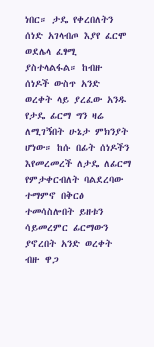ነበር። ታዴ የቀረበለትን ሰነድ አገላብጦ እያየ ፈርሞ ወደሌላ ፈፃሚ ያስተላልፋል። ከብዙ ሰነዶች ውስጥ አንድ ወረቀት ላይ ያረፈው አንዱ የታዴ ፊርማ ግን ዛሬ ለሚገኝበት ሁኔታ ምክንያት ሆነው። ከሱ በፊት ሰነዶችን እየመረመረች ለታዴ ለፊርማ የምታቀርብለት ባልደረባው ተማምኖ በቅርፅ ተመሳስሎበት ይዘቱን ሳይመረምር ፊርማውን ያኖረበት አንድ ወረቀት ብዙ ዋጋ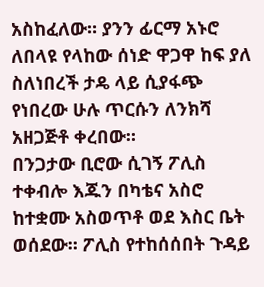አስከፈለው። ያንን ፊርማ አኑሮ ለበላዩ የላከው ሰነድ ዋጋዋ ከፍ ያለ ስለነበረች ታዴ ላይ ሲያፋጭ የነበረው ሁሉ ጥርሱን ለንክሻ አዘጋጅቶ ቀረበው።
በንጋታው ቢሮው ሲገኝ ፖሊስ ተቀብሎ እጁን በካቴና አስሮ ከተቋሙ አስወጥቶ ወደ እስር ቤት ወሰደው። ፖሊስ የተከሰሰበት ጉዳይ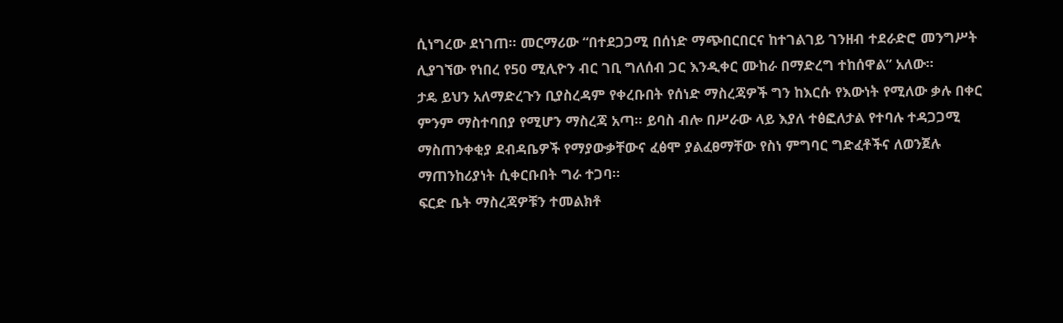ሲነግረው ደነገጠ። መርማሪው “በተደጋጋሚ በሰነድ ማጭበርበርና ከተገልገይ ገንዘብ ተደራድሮ መንግሥት ሊያገኘው የነበረ የ50 ሚሊዮን ብር ገቢ ግለሰብ ጋር እንዲቀር ሙከራ በማድረግ ተከሰዋል” አለው።
ታዴ ይህን አለማድረጉን ቢያስረዳም የቀረቡበት የሰነድ ማስረጃዎች ግን ከእርሱ የእውነት የሚለው ቃሉ በቀር ምንም ማስተባበያ የሚሆን ማስረጃ አጣ። ይባስ ብሎ በሥራው ላይ እያለ ተፅፎለታል የተባሉ ተዳጋጋሚ ማስጠንቀቂያ ደብዳቤዎች የማያውቃቸውና ፈፅሞ ያልፈፀማቸው የስነ ምግባር ግድፈቶችና ለወንጀሉ ማጠንከሪያነት ሲቀርቡበት ግራ ተጋባ።
ፍርድ ቤት ማስረጃዎቹን ተመልክቶ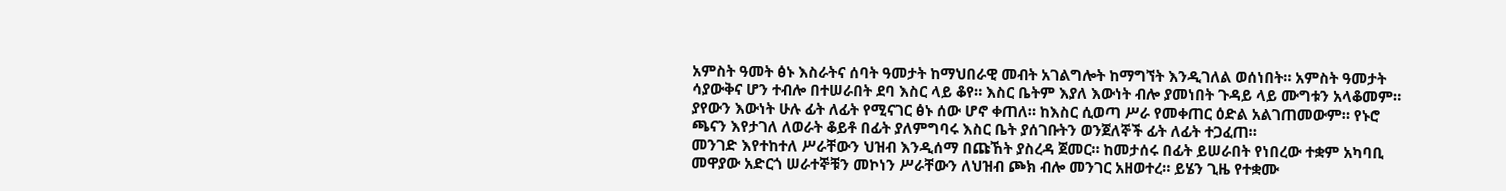አምስት ዓመት ፅኑ እስራትና ሰባት ዓመታት ከማህበራዊ መብት አገልግሎት ከማግኘት እንዲገለል ወሰነበት። አምስት ዓመታት ሳያውቅና ሆን ተብሎ በተሠራበት ደባ እስር ላይ ቆየ። እስር ቤትም እያለ እውነት ብሎ ያመነበት ጉዳይ ላይ ሙግቱን አላቆመም። ያየውን እውነት ሁሉ ፊት ለፊት የሚናገር ፅኑ ሰው ሆኖ ቀጠለ። ከእስር ሲወጣ ሥራ የመቀጠር ዕድል አልገጠመውም። የኑሮ ጫናን እየታገለ ለወራት ቆይቶ በፊት ያለምግባሩ እስር ቤት ያሰገቡትን ወንጀለኞች ፊት ለፊት ተጋፈጠ።
መንገድ እየተከተለ ሥራቸውን ህዝብ እንዲሰማ በጩኸት ያስረዳ ጀመር። ከመታሰሩ በፊት ይሠራበት የነበረው ተቋም አካባቢ መዋያው አድርጎ ሠራተኞቹን መኮነን ሥራቸውን ለህዝብ ጮክ ብሎ መንገር አዘወተረ። ይሄን ጊዜ የተቋሙ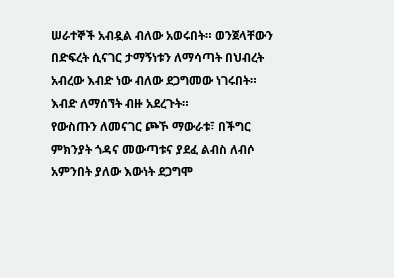ሠራተኞች አብዷል ብለው አወሩበት። ወንጀላቸውን በድፍረት ሲናገር ታማኝነቱን ለማሳጣት በህብረት አብረው እብድ ነው ብለው ደጋግመው ነገሩበት። እብድ ለማሰኘት ብዙ አደረጉት።
የውስጡን ለመናገር ጮኾ ማውራቱ፣ በችግር ምክንያት ጎዳና መውጣቱና ያደፈ ልብስ ለብሶ አምንበት ያለው እውነት ደጋግሞ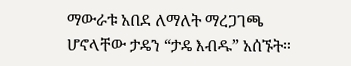ማውራቱ አበደ ለማለት ማረጋገጫ ሆኖላቸው ታዴን “ታዴ እብዱ” አሰኙት።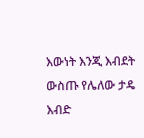እውነት እንጂ እብደት ውስጡ የሌለው ታዴ እብድ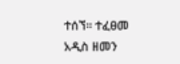ተሰኘ። ተፈፀመ
አዲስ ዘመን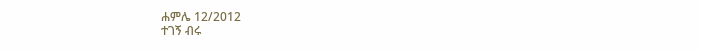ሐምሌ 12/2012
ተገኝ ብሩ